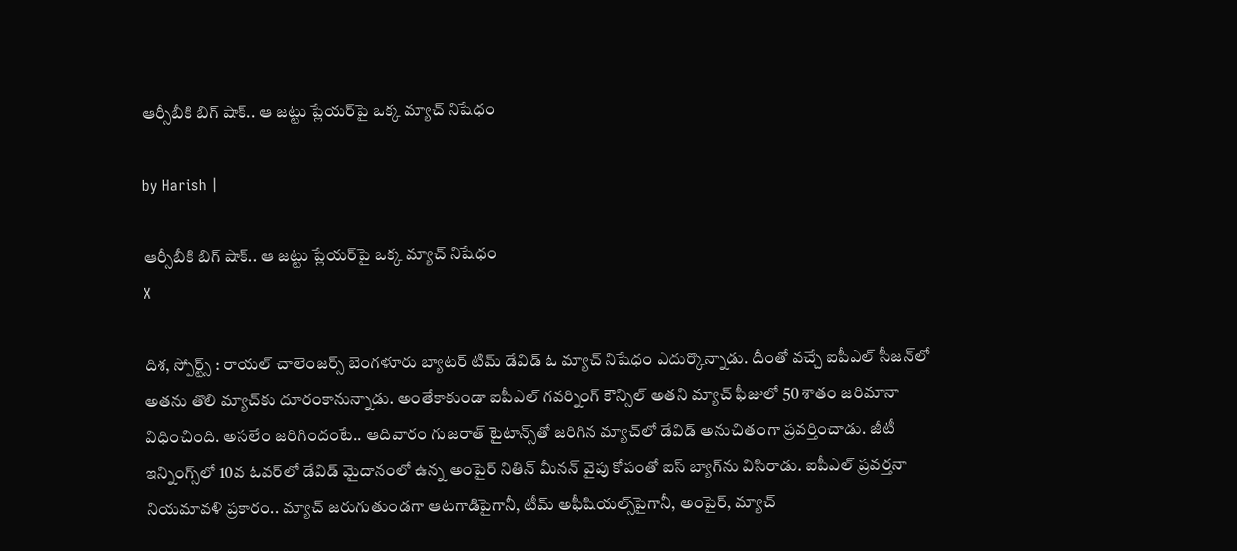ఆర్సీబీకి బిగ్ షాక్.. ఆ జట్టు ప్లేయర్‌పై ఒక్క మ్యాచ్ నిషేధం

by Harish |

ఆర్సీబీకి బిగ్ షాక్.. ఆ జట్టు ప్లేయర్‌పై ఒక్క మ్యాచ్ నిషేధం
X

దిశ, స్పోర్ట్స్ : రాయల్ చాలెంజర్స్ బెంగళూరు బ్యాటర్ టిమ్ డేవిడ్ ఓ మ్యాచ్ నిషేధం ఎదుర్కొన్నాడు. దీంతో వచ్చే ఐపీఎల్ సీజన్‌లో అతను తొలి మ్యాచ్‌కు దూరంకానున్నాడు. అంతేకాకుండా ఐపీఎల్ గవర్నింగ్ కౌన్సిల్ అతని మ్యాచ్ ఫీజులో 50 శాతం జరిమానా విధించింది. అసలేం జరిగిందంటే.. ఆదివారం గుజరాత్ టైటాన్స్‌తో జరిగిన మ్యాచ్‌లో డేవిడ్ అనుచితంగా ప్రవర్తించాడు. జీటీ ఇన్నింగ్స్‌లో 10వ ఓవర్‌లో డేవిడ్ మైదానంలో ఉన్న అంపైర్ నితిన్ మీనన్ వైపు కోపంతో ఐస్ బ్యాగ్‌ను విసిరాడు. ఐపీఎల్ ప్రవర్తనా నియమావళి ప్రకారం.. మ్యాచ్ జరుగుతుండగా ఆటగాడిపైగానీ, టీమ్ అఫీషియల్స్‌పైగానీ, అంపైర్, మ్యాచ్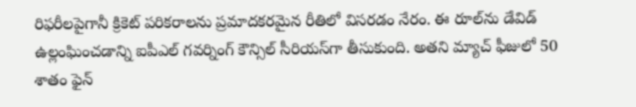రిఫరీలపైగానీ క్రికెట్ పరికరాలను ప్రమాదకరమైన రీతిలో విసరడం నేరం. ఈ రూల్‌ను డేవిడ్ ఉల్లంఘించడాన్ని ఐపీఎల్ గవర్నింగ్ కౌన్సిల్ సీరియస్‌గా తీసుకుంది. అతని మ్యాచ్ ఫీజులో 50 శాతం ఫైన్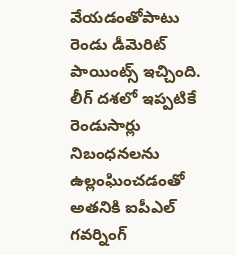వేయడంతోపాటు రెండు డీమెరిట్ పాయింట్స్ ఇచ్చింది. లీగ్ దశలో ఇప్పటికే రెండుసార్లు నిబంధనలను ఉల్లంఘించడంతో అతనికి ఐపీఎల్ గవర్నింగ్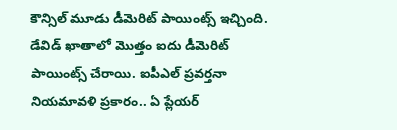కౌన్సిల్ మూడు డీమెరిట్ పాయింట్స్ ఇచ్చింది. డేవిడ్ ఖాతాలో మొత్తం ఐదు డీమెరిట్ పాయింట్స్ చేరాయి. ఐపీఎల్ ప్రవర్తనా నియమావళి ప్రకారం.. ఏ ప్లేయర్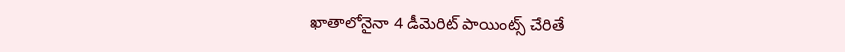ఖాతాలోనైనా 4 డీమెరిట్ పాయింట్స్ చేరితే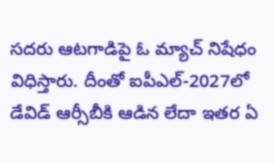సదరు ఆటగాడిపై ఓ మ్యాచ్ నిషేధం విధిస్తారు. దీంతో ఐపీఎల్-2027లో డేవిడ్ ఆర్సీబీకి ఆడిన లేదా ఇతర ఏ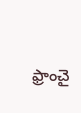ఫ్రాంచై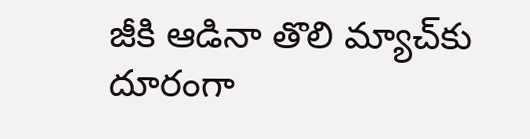జీకి ఆడినా తొలి మ్యాచ్‌‌కు దూరంగా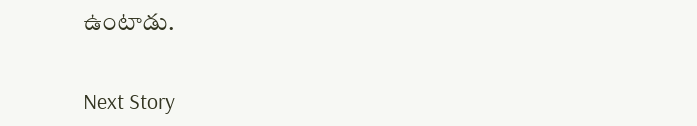ఉంటాడు.


Next Story